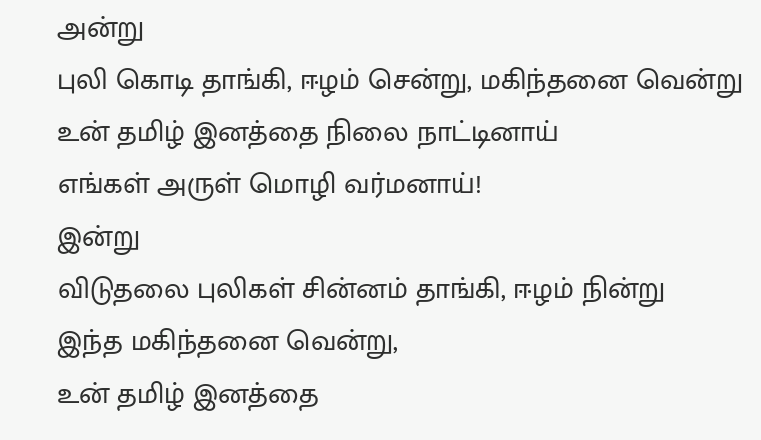அன்று
புலி கொடி தாங்கி, ஈழம் சென்று, மகிந்தனை வென்று
உன் தமிழ் இனத்தை நிலை நாட்டினாய்
எங்கள் அருள் மொழி வர்மனாய்!
இன்று
விடுதலை புலிகள் சின்னம் தாங்கி, ஈழம் நின்று
இந்த மகிந்தனை வென்று,
உன் தமிழ் இனத்தை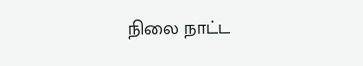நிலை நாட்ட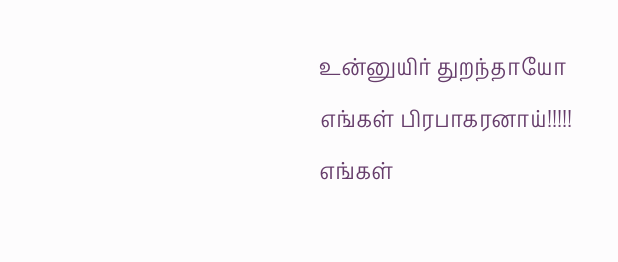உன்னுயிர் துறந்தாயோ
எங்கள் பிரபாகரனாய்!!!!!
எங்கள்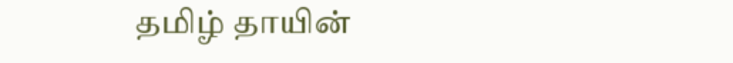தமிழ் தாயின்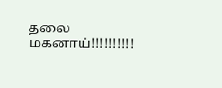தலை மகனாய்!!!!!!!!!!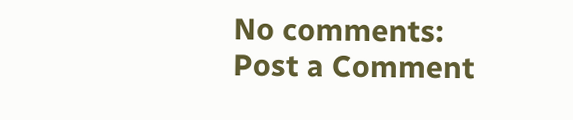No comments:
Post a Comment